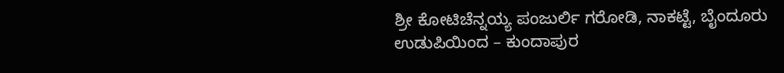ಶ್ರೀ ಕೋಟಿಚೆನ್ನಯ್ಯ ಪಂಜುರ್ಲಿ ಗರೋಡಿ, ನಾಕಟ್ಟೆ, ಬೈಂದೂರು
ಉಡುಪಿಯಿಂದ – ಕುಂದಾಪುರ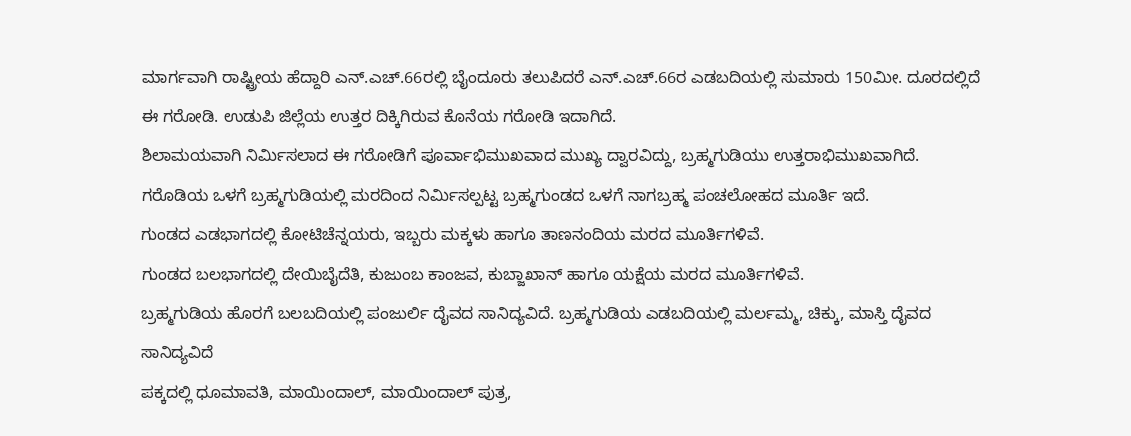ಮಾರ್ಗವಾಗಿ ರಾಷ್ಟ್ರೀಯ ಹೆದ್ದಾರಿ ಎನ್.ಎಚ್.66ರಲ್ಲಿ ಬೈಂದೂರು ತಲುಪಿದರೆ ಎನ್.ಎಚ್.66ರ ಎಡಬದಿಯಲ್ಲಿ ಸುಮಾರು 150ಮೀ. ದೂರದಲ್ಲಿದೆ ಈ ಗರೋಡಿ. ಉಡುಪಿ ಜಿಲ್ಲೆಯ ಉತ್ತರ ದಿಕ್ಕಿಗಿರುವ ಕೊನೆಯ ಗರೋಡಿ ಇದಾಗಿದೆ.
ಶಿಲಾಮಯವಾಗಿ ನಿರ್ಮಿಸಲಾದ ಈ ಗರೋಡಿಗೆ ಪೂರ್ವಾಭಿಮುಖವಾದ ಮುಖ್ಯ ದ್ವಾರವಿದ್ದು, ಬ್ರಹ್ಮಗುಡಿಯು ಉತ್ತರಾಭಿಮುಖವಾಗಿದೆ.
ಗರೊಡಿಯ ಒಳಗೆ ಬ್ರಹ್ಮಗುಡಿಯಲ್ಲಿ ಮರದಿಂದ ನಿರ್ಮಿಸಲ್ಪಟ್ಟ ಬ್ರಹ್ಮಗುಂಡದ ಒಳಗೆ ನಾಗಬ್ರಹ್ಮ ಪಂಚಲೋಹದ ಮೂರ್ತಿ ಇದೆ.
ಗುಂಡದ ಎಡಭಾಗದಲ್ಲಿ ಕೋಟಿಚೆನ್ನಯರು, ಇಬ್ಬರು ಮಕ್ಕಳು ಹಾಗೂ ತಾಣನಂದಿಯ ಮರದ ಮೂರ್ತಿಗಳಿವೆ.
ಗುಂಡದ ಬಲಭಾಗದಲ್ಲಿ ದೇಯಿಬೈದೆತಿ, ಕುಜುಂಬ ಕಾಂಜವ, ಕುಬ್ಜಾಖಾನ್ ಹಾಗೂ ಯಕ್ಷೆಯ ಮರದ ಮೂರ್ತಿಗಳಿವೆ.
ಬ್ರಹ್ಮಗುಡಿಯ ಹೊರಗೆ ಬಲಬದಿಯಲ್ಲಿ ಪಂಜುರ್ಲಿ ದೈವದ ಸಾನಿದ್ಯವಿದೆ. ಬ್ರಹ್ಮಗುಡಿಯ ಎಡಬದಿಯಲ್ಲಿ ಮರ್ಲಮ್ಮ, ಚಿಕ್ಕು, ಮಾಸ್ತಿ ದೈವದ ಸಾನಿದ್ಯವಿದೆ
ಪಕ್ಕದಲ್ಲಿ ಧೂಮಾವತಿ, ಮಾಯಿಂದಾಲ್, ಮಾಯಿಂದಾಲ್ ಪುತ್ರ,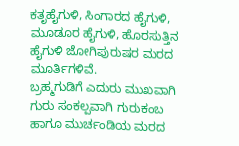ಕತೃಹೈಗುಳಿ, ಸಿಂಗಾರದ ಹೈಗುಳಿ, ಮೂಡೂರ ಹೈಗುಳಿ, ಹೊರಸುತ್ತಿನ ಹೈಗುಳಿ ಜೋಗಿಪುರುಷರ ಮರದ ಮೂರ್ತಿಗಳಿವೆ.
ಬ್ರಹ್ಮಗುಡಿಗೆ ಎದುರು ಮುಖವಾಗಿ ಗುರು ಸಂಕಲ್ಪವಾಗಿ ಗುರುಕಂಬ ಹಾಗೂ ಮುರ್ಚಂಡಿಯ ಮರದ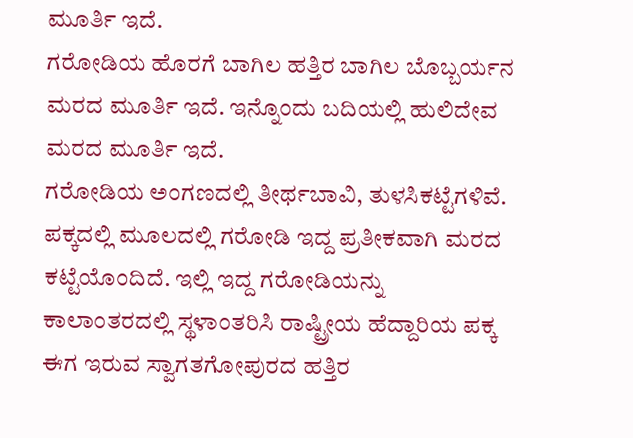ಮೂರ್ತಿ ಇದೆ.
ಗರೋಡಿಯ ಹೊರಗೆ ಬಾಗಿಲ ಹತ್ತಿರ ಬಾಗಿಲ ಬೊಬ್ಬರ್ಯನ ಮರದ ಮೂರ್ತಿ ಇದೆ. ಇನ್ನೊಂದು ಬದಿಯಲ್ಲಿ ಹುಲಿದೇವ ಮರದ ಮೂರ್ತಿ ಇದೆ.
ಗರೋಡಿಯ ಅಂಗಣದಲ್ಲಿ ತೀರ್ಥಬಾವಿ, ತುಳಸಿಕಟ್ಟೆಗಳಿವೆ. ಪಕ್ಕದಲ್ಲಿ ಮೂಲದಲ್ಲಿ ಗರೋಡಿ ಇದ್ದ ಪ್ರತೀಕವಾಗಿ ಮರದ ಕಟ್ಟೆಯೊಂದಿದೆ. ಇಲ್ಲಿ ಇದ್ದ ಗರೋಡಿಯನ್ನು ಕಾಲಾಂತರದಲ್ಲಿ ಸ್ಥಳಾಂತರಿಸಿ ರಾಷ್ಟ್ರೀಯ ಹೆದ್ದಾರಿಯ ಪಕ್ಕ ಈಗ ಇರುವ ಸ್ವಾಗತಗೋಪುರದ ಹತ್ತಿರ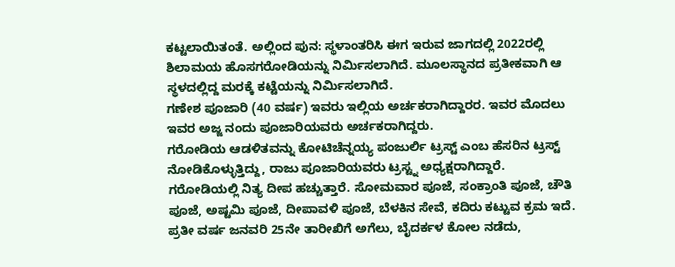ಕಟ್ಟಲಾಯಿತಂತೆ. ಅಲ್ಲಿಂದ ಪುನ: ಸ್ಥಳಾಂತರಿಸಿ ಈಗ ಇರುವ ಜಾಗದಲ್ಲಿ 2022ರಲ್ಲಿ ಶಿಲಾಮಯ ಹೊಸಗರೋಡಿಯನ್ನು ನಿರ್ಮಿಸಲಾಗಿದೆ. ಮೂಲಸ್ಥಾನದ ಪ್ರತೀಕವಾಗಿ ಆ ಸ್ಥಳದಲ್ಲಿದ್ದ ಮರಕ್ಕೆ ಕಟ್ಟೆಯನ್ನು ನಿರ್ಮಿಸಲಾಗಿದೆ.
ಗಣೇಶ ಪೂಜಾರಿ (40 ವರ್ಷ) ಇವರು ಇಲ್ಲಿಯ ಅರ್ಚಕರಾಗಿದ್ದಾರರ. ಇವರ ಮೊದಲು ಇವರ ಅಜ್ಜ ನಂದು ಪೂಜಾರಿಯವರು ಅರ್ಚಕರಾಗಿದ್ದರು.
ಗರೋಡಿಯ ಆಡಳಿತವನ್ನು ಕೋಟಿಚೆನ್ನಯ್ಯ ಪಂಜುರ್ಲಿ ಟ್ರಸ್ಟ್ ಎಂಬ ಹೆಸರಿನ ಟ್ರಸ್ಟ್ ನೋಡಿಕೊಳ್ಳುತ್ತಿದ್ದು, ರಾಜು ಪೂಜಾರಿಯವರು ಟ್ರಸ್ಟ್ನ ಅಧ್ಯಕ್ಷರಾಗಿದ್ದಾರೆ.
ಗರೋಡಿಯಲ್ಲಿ ನಿತ್ಯ ದೀಪ ಹಚ್ಚುತ್ತಾರೆ. ಸೋಮವಾರ ಪೂಜೆ, ಸಂಕ್ರಾಂತಿ ಪೂಜೆ, ಚೌತಿ ಪೂಜೆ, ಅಷ್ಟಮಿ ಪೂಜೆ, ದೀಪಾವಳಿ ಪೂಜೆ, ಬೆಳಕಿನ ಸೇವೆ, ಕದಿರು ಕಟ್ಟುವ ಕ್ರಮ ಇದೆ.
ಪ್ರತೀ ವರ್ಷ ಜನವರಿ 25ನೇ ತಾರೀಖಿಗೆ ಅಗೆಲು, ಬೈದರ್ಕಳ ಕೋಲ ನಡೆದು,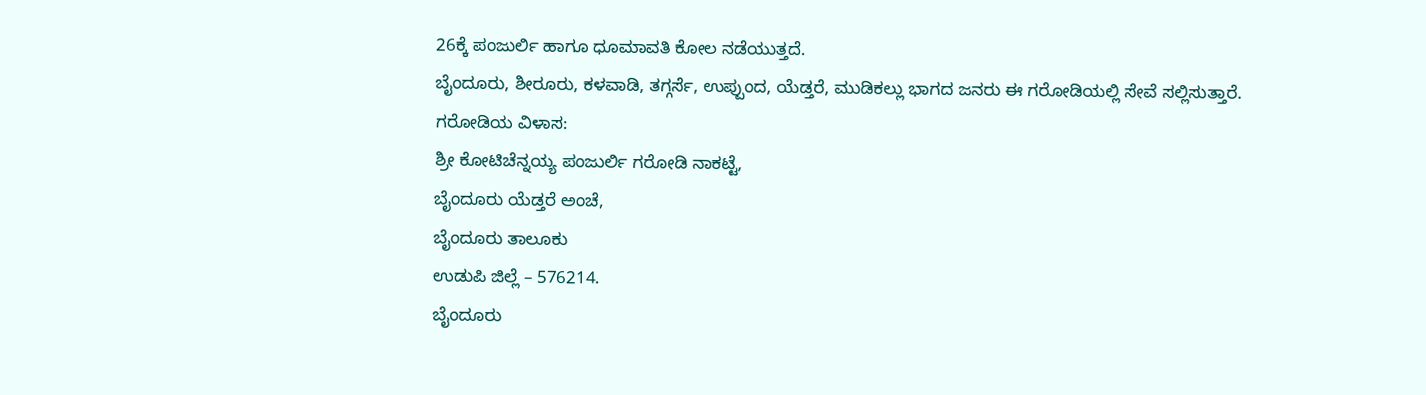26ಕ್ಕೆ ಪಂಜುರ್ಲಿ ಹಾಗೂ ಧೂಮಾವತಿ ಕೋಲ ನಡೆಯುತ್ತದೆ.
ಬೈಂದೂರು, ಶೀರೂರು, ಕಳವಾಡಿ, ತಗ್ಗರ್ಸೆ, ಉಪ್ಪುಂದ, ಯೆಡ್ತರೆ, ಮುಡಿಕಲ್ಲು ಭಾಗದ ಜನರು ಈ ಗರೋಡಿಯಲ್ಲಿ ಸೇವೆ ಸಲ್ಲಿಸುತ್ತಾರೆ.
ಗರೋಡಿಯ ವಿಳಾಸ:
ಶ್ರೀ ಕೋಟಿಚೆನ್ನಯ್ಯ ಪಂಜುರ್ಲಿ ಗರೋಡಿ ನಾಕಟ್ಟೆ,
ಬೈಂದೂರು ಯೆಡ್ತರೆ ಅಂಚೆ,
ಬೈಂದೂರು ತಾಲೂಕು
ಉಡುಪಿ ಜಿಲ್ಲೆ – 576214.
ಬೈಂದೂರು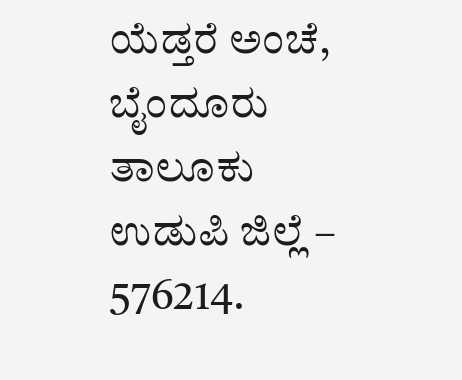ಯೆಡ್ತರೆ ಅಂಚೆ,
ಬೈಂದೂರು ತಾಲೂಕು
ಉಡುಪಿ ಜಿಲ್ಲೆ – 576214.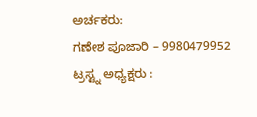ಅರ್ಚಕರು:
ಗಣೇಶ ಪೂಜಾರಿ – 9980479952
ಟ್ರಸ್ಟ್ನ ಅಧ್ಯಕ್ಷರು :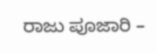ರಾಜು ಪೂಜಾರಿ –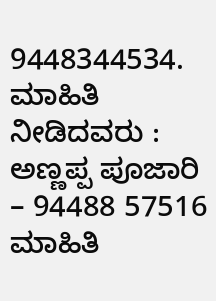9448344534.
ಮಾಹಿತಿ ನೀಡಿದವರು :
ಅಣ್ಣಪ್ಪ ಪೂಜಾರಿ – 94488 57516
ಮಾಹಿತಿ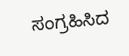ಸಂಗ್ರಹಿಸಿದ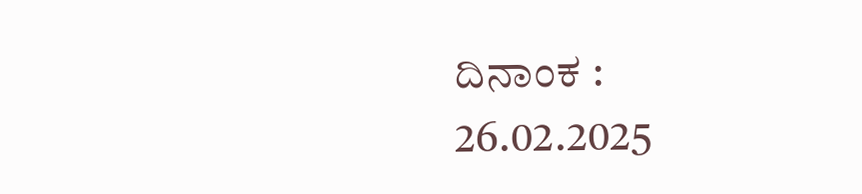ದಿನಾಂಕ :
26.02.2025